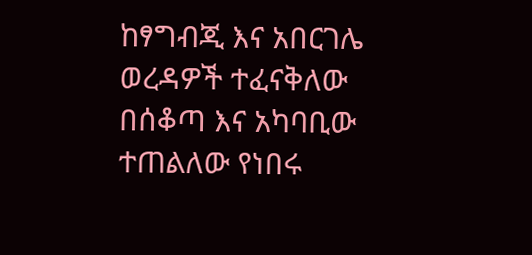ከፃግብጂ እና አበርገሌ ወረዳዎች ተፈናቅለው በሰቆጣ እና አካባቢው ተጠልለው የነበሩ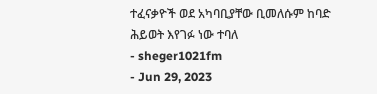ተፈናቃዮች ወደ አካባቢያቸው ቢመለሱም ከባድ ሕይወት እየገፉ ነው ተባለ
- sheger1021fm
- Jun 29, 2023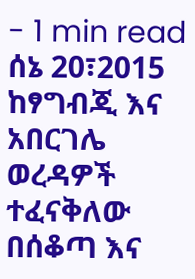- 1 min read
ሰኔ 20፣2015
ከፃግብጂ እና አበርገሌ ወረዳዎች ተፈናቅለው በሰቆጣ እና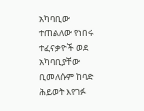አካባቢው ተጠልለው የነበሩ ተፈናቃዮች ወደ አካባቢያቸው ቢመለሱም ከባድ ሕይወት እየገፉ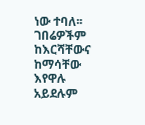ነው ተባለ፡፡
ገበሬዎችም ከእርሻቸውና ከማሳቸው እየዋሉ አይደሉም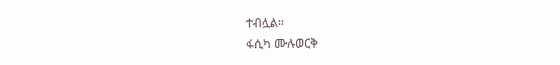ተብሏል፡፡
ፋሲካ ሙሉወርቅ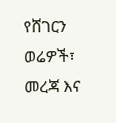የሸገርን ወሬዎች፣ መረጃ እና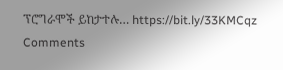ፕሮግራሞች ይከታተሉ… https://bit.ly/33KMCqz
Comments